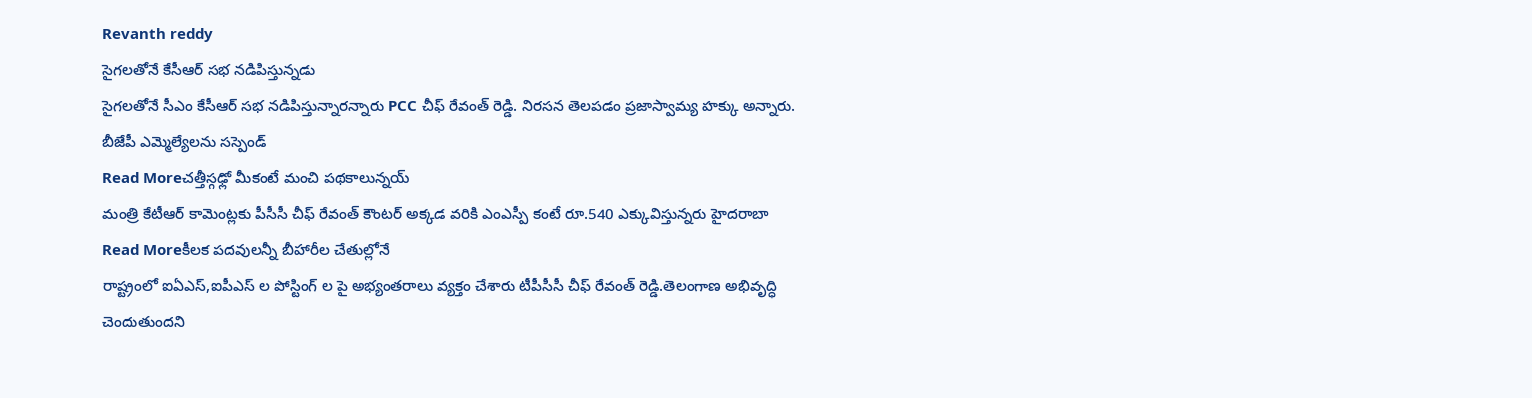Revanth reddy
సైగలతోనే కేసీఆర్ సభ నడిపిస్తున్నడు
సైగలతోనే సీఎం కేసీఆర్ సభ నడిపిస్తున్నారన్నారు PCC చీఫ్ రేవంత్ రెడ్డి. నిరసన తెలపడం ప్రజాస్వామ్య హక్కు అన్నారు. బీజేపీ ఎమ్మెల్యేలను సస్పెండ్
Read Moreచత్తీస్గఢ్లో మీకంటే మంచి పథకాలున్నయ్
మంత్రి కేటీఆర్ కామెంట్లకు పీసీసీ చీఫ్ రేవంత్ కౌంటర్ అక్కడ వరికి ఎంఎస్పీ కంటే రూ.540 ఎక్కువిస్తున్నరు హైదరాబా
Read Moreకీలక పదవులన్నీ బీహారీల చేతుల్లోనే
రాష్ట్రంలో ఐఏఎస్,ఐపీఎస్ ల పోస్టింగ్ ల పై అభ్యంతరాలు వ్యక్తం చేశారు టీపీసీసీ చీఫ్ రేవంత్ రెడ్డి.తెలంగాణ అభివృద్ధి చెందుతుందని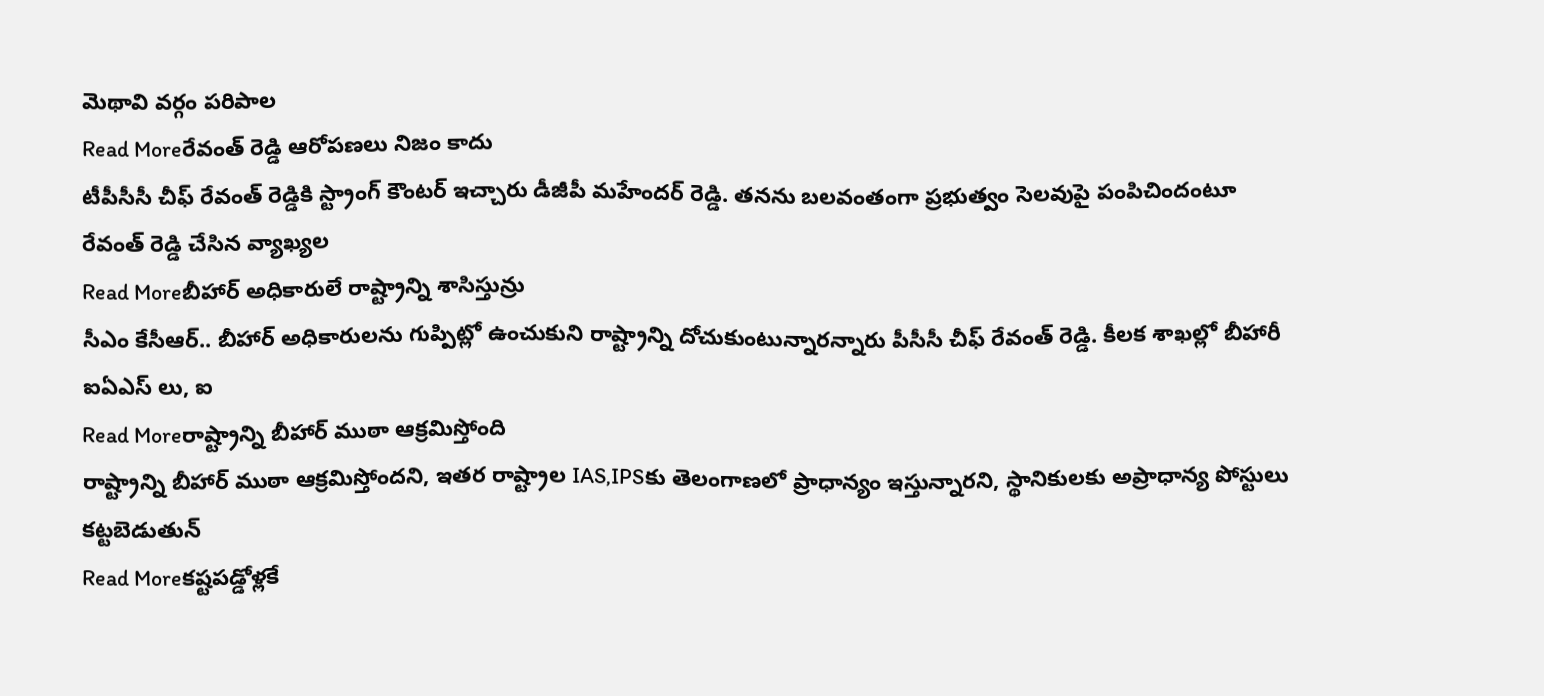మెథావి వర్గం పరిపాల
Read Moreరేవంత్ రెడ్డి ఆరోపణలు నిజం కాదు
టీపీసీసీ చీఫ్ రేవంత్ రెడ్డికి స్ట్రాంగ్ కౌంటర్ ఇచ్చారు డీజీపీ మహేందర్ రెడ్డి. తనను బలవంతంగా ప్రభుత్వం సెలవుపై పంపిచిందంటూ రేవంత్ రెడ్డి చేసిన వ్యాఖ్యల
Read Moreబీహార్ అధికారులే రాష్ట్రాన్ని శాసిస్తున్రు
సీఎం కేసీఆర్.. బీహార్ అధికారులను గుప్పిట్లో ఉంచుకుని రాష్ట్రాన్ని దోచుకుంటున్నారన్నారు పీసీసీ చీఫ్ రేవంత్ రెడ్డి. కీలక శాఖల్లో బీహారీ ఐఏఎస్ లు, ఐ
Read Moreరాష్ట్రాన్ని బీహార్ ముఠా ఆక్రమిస్తోంది
రాష్ట్రాన్ని బీహార్ ముఠా ఆక్రమిస్తోందని, ఇతర రాష్ట్రాల IAS,IPSకు తెలంగాణలో ప్రాధాన్యం ఇస్తున్నారని, స్థానికులకు అప్రాధాన్య పోస్టులు కట్టబెడుతున్
Read Moreకష్టపడ్డోళ్లకే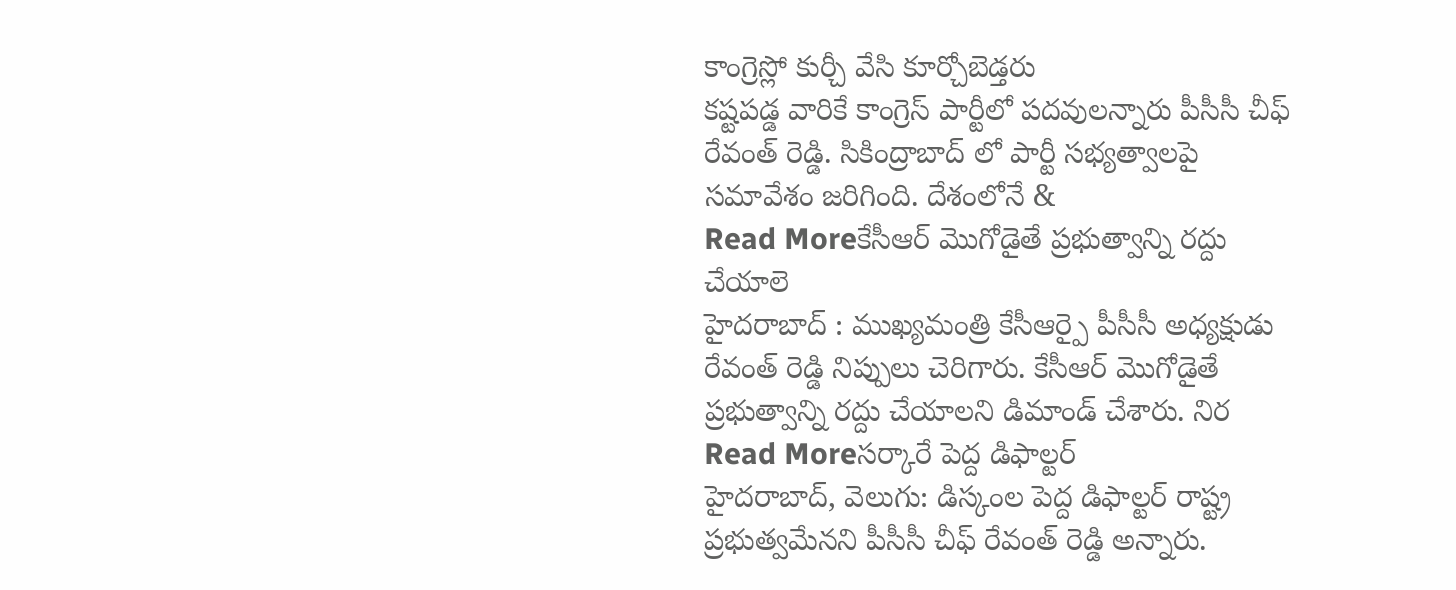కాంగ్రెస్లో కుర్చీ వేసి కూర్చోబెడ్తరు
కష్టపడ్డ వారికే కాంగ్రెస్ పార్టీలో పదవులన్నారు పీసీసీ చీఫ్ రేవంత్ రెడ్డి. సికింద్రాబాద్ లో పార్టీ సభ్యత్వాలపై సమావేశం జరిగింది. దేశంలోనే &
Read Moreకేసీఆర్ మొగోడైతే ప్రభుత్వాన్ని రద్దు చేయాలె
హైదరాబాద్ : ముఖ్యమంత్రి కేసీఆర్పై పీసీసీ అధ్యక్షుడు రేవంత్ రెడ్డి నిప్పులు చెరిగారు. కేసీఆర్ మొగోడైతే ప్రభుత్వాన్ని రద్దు చేయాలని డిమాండ్ చేశారు. నిర
Read Moreసర్కారే పెద్ద డిఫాల్టర్
హైదరాబాద్, వెలుగు: డిస్కంల పెద్ద డిఫాల్టర్ రాష్ట్ర ప్రభుత్వమేనని పీసీసీ చీఫ్ రేవంత్ రెడ్డి అన్నారు.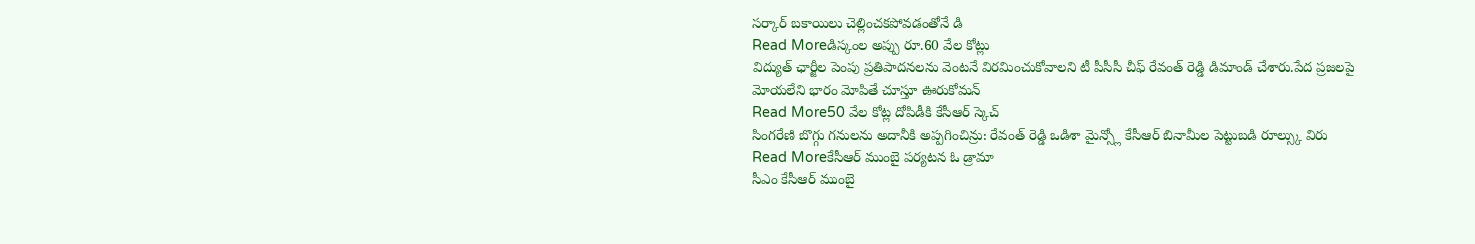సర్కార్ బకాయిలు చెల్లించకపోవడంతోనే డి
Read Moreడిస్కంల అప్పు రూ.60 వేల కోట్లు
విద్యుత్ ఛార్జీల పెంపు ప్రతిపాదనలను వెంటనే విరమించుకోవాలని టీ పీసీసీ చీఫ్ రేవంత్ రెడ్డి డిమాండ్ చేశారు.పేద ప్రజలపై మోయలేని భారం మోపితే చూస్తూ ఊరుకోమన్
Read More50 వేల కోట్ల దోపిడీకి కేసీఆర్ స్కెచ్
సింగరేణి బొగ్గు గనులను అదానీకి అప్పగించిన్రు: రేవంత్ రెడ్డి ఒడిశా మైన్స్లో కేసీఆర్ బినామీల పెట్టుబడి రూల్స్కు విరు
Read Moreకేసీఆర్ ముంబై పర్యటన ఓ డ్రామా
సీఎం కేసీఆర్ ముంబై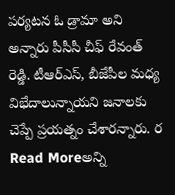పర్యటన ఓ డ్రామా అని అన్నారు పీసీసీ చీఫ్ రేవంత్ రెడ్డి. టీఆర్ఎస్, బీజేపీల మధ్య విభేదాలున్నాయని జనాలకు చెప్పే ప్రయత్నం చేశారన్నారు. ర
Read Moreఅన్ని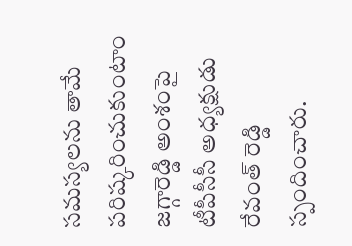సమస్యలను తామే పరిష్కరించుకుంటాం
జగ్గారెడ్డి అంశంపై టీపీసీసీ అధ్యక్షుడు రేవంత్ రెడ్డి స్పందించారు.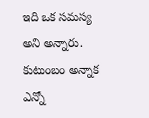ఇది ఒక సమస్య అని అన్నారు. కుటుంబం అన్నాక ఎన్నో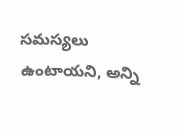సమస్యలు ఉంటాయని, అన్ని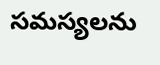సమస్యలను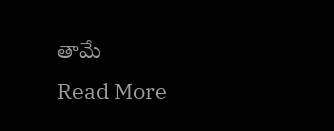తామే
Read More